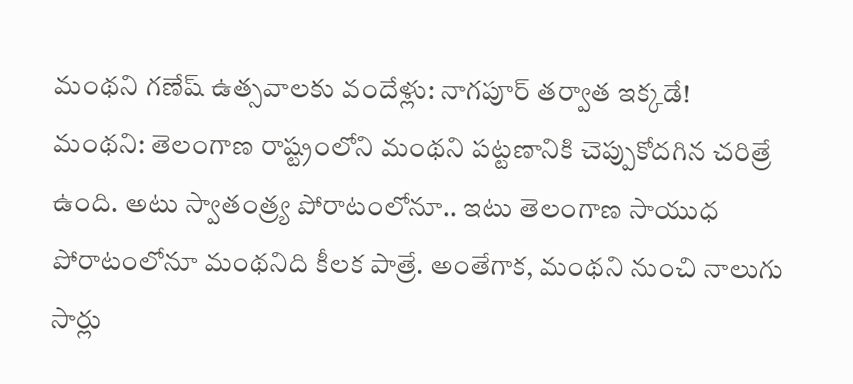మంథని గణేష్ ఉత్సవాలకు వందేళ్లు: నాగపూర్ తర్వాత ఇక్కడే!
మంథని: తెలంగాణ రాష్ట్రంలోని మంథని పట్టణానికి చెప్పుకోదగిన చరిత్రే ఉంది. అటు స్వాతంత్ర్య పోరాటంలోనూ.. ఇటు తెలంగాణ సాయుధ పోరాటంలోనూ మంథనిది కీలక పాత్రే. అంతేగాక, మంథని నుంచి నాలుగు సార్లు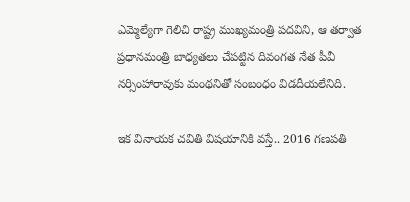ఎమ్మెల్యేగా గెలిచి రాష్ట్ర ముఖ్యమంత్రి పదవిని, ఆ తర్వాత ప్రధానమంత్రి బాధ్యతలు చేపట్టిన దివంగత నేత పీవీ నర్సింహారావుకు మంథనితో సంబంధం విడదీయలేనిది.

ఇక వినాయక చవితి విషయానికి వస్తే.. 2016 గణపతి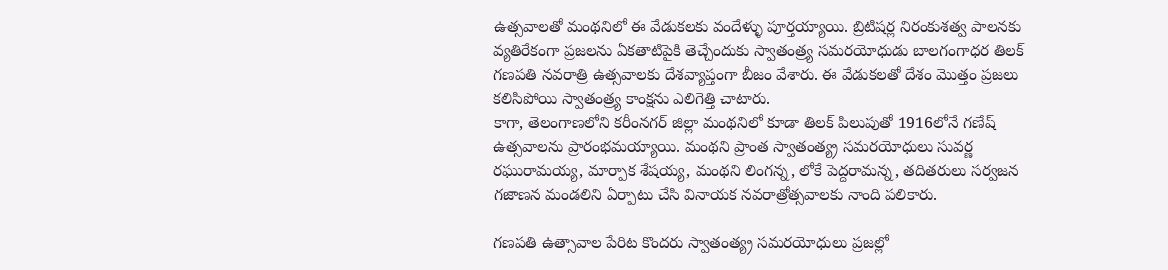ఉత్సవాలతో మంథనిలో ఈ వేడుకలకు వందేళ్ళు పూర్తయ్యాయి. బ్రిటిషర్ల నిరంకుశత్వ పాలనకు వ్యతిరేకంగా ప్రజలను ఏకతాటిపైకి తెచ్చేందుకు స్వాతంత్ర్య సమరయోధుడు బాలగంగాధర తిలక్ గణపతి నవరాత్రి ఉత్సవాలకు దేశవ్యాప్తంగా బీజం వేశారు. ఈ వేడుకలతో దేశం మొత్తం ప్రజలు కలిసిపోయి స్వాతంత్ర్య కాంక్షను ఎలిగెత్తి చాటారు.
కాగా, తెలంగాణలోని కరీంనగర్ జిల్లా మంథనిలో కూడా తిలక్ పిలుపుతో 1916లోనే గణేష్ ఉత్సవాలను ప్రారంభమయ్యాయి. మంథని ప్రాంత స్వాతంత్య్ర సమరయోధులు సువర్ణ రఘురామయ్య, మార్పాక శేషయ్య, మంథని లింగన్న, లోకే పెద్దరామన్న, తదితరులు సర్వజన గజాణన మండలిని ఏర్పాటు చేసి వినాయక నవరాత్రోత్సవాలకు నాంది పలికారు.

గణపతి ఉత్సావాల పేరిట కొందరు స్వాతంత్య్ర సమరయోధులు ప్రజల్లో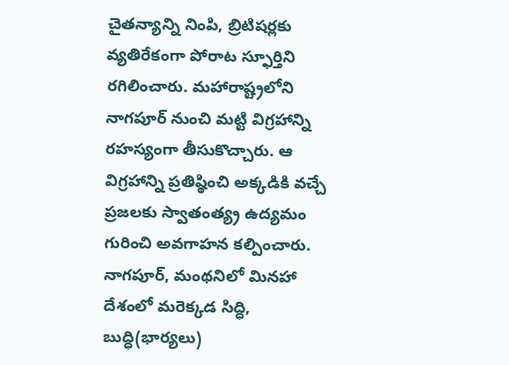చైతన్యాన్ని నింపి, బ్రిటిషర్లకు వ్యతిరేకంగా పోరాట స్ఫూర్తిని రగిలించారు. మహారాష్ట్రలోని నాగపూర్ నుంచి మట్టి విగ్రహాన్ని రహస్యంగా తీసుకొచ్చారు. ఆ విగ్రహాన్ని ప్రతిష్ఠించి అక్కడికి వచ్చే ప్రజలకు స్వాతంత్య్ర ఉద్యమం గురించి అవగాహన కల్పించారు. నాగపూర్, మంథనిలో మినహా దేశంలో మరెక్కడ సిద్ధి, బుద్ధి(భార్యలు)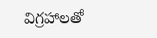విగ్రహాలతో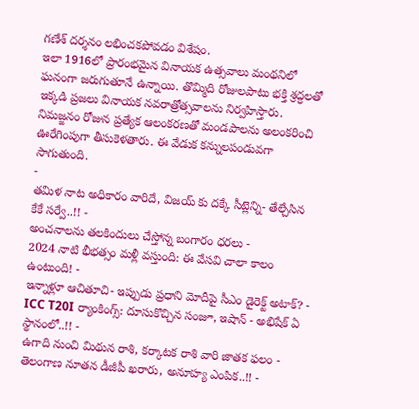గణేశ్ దర్శనం లభించకపోవడం విశేషం.
ఇలా 1916లో ప్రారంభమైన వినాయక ఉత్సవాలు మంథనిలో ఘనంగా జరుగుతూనే ఉన్నాయి. తొమ్మిది రోజులపాటు భక్తి శ్రద్ధలతో ఇక్కడి ప్రజలు వినాయక నవరాత్రోత్సవాలను నిర్వహిస్తారు. నిమజ్జనం రోజున ప్రత్యేక ఆలంకరణతో మండపాలను అలంకరించి ఊరేగింపుగా తీసుకెళతారు. ఈ వేడుక కన్నులపండువగా సాగుతుంది.
-
తమిళ నాట అధికారం వారిదే, విజయ్ కు దక్కే సీట్లెన్ని- తేల్చేసిన కేకే సర్వే..!! -
అంచనాలను తలకిందులు చేస్తోన్న బంగారం ధరలు -
2024 నాటి భీభత్సం మళ్లీ వస్తుంది: ఈ వేసవి చాలా కాలం ఉంటుంది! -
ఇన్నాళ్లూ ఆచితూచి- ఇప్పుడు ప్రధాని మోదీపై సీఎం డైరెక్ట్ అటాక్? -
ICC T20I ర్యాంకింగ్స్: దూసుకొచ్చిన సంజూ, ఇషాన్ - అభిషేక్ ఏ స్థానంలో..!! -
ఉగాది నుంచి మిథున రాశి, కర్కాటక రాశి వారి జాతక ఫలం -
తెలంగాణ నూతన డీజీపీ ఖరారు, అనూహ్య ఎంపిక..!! -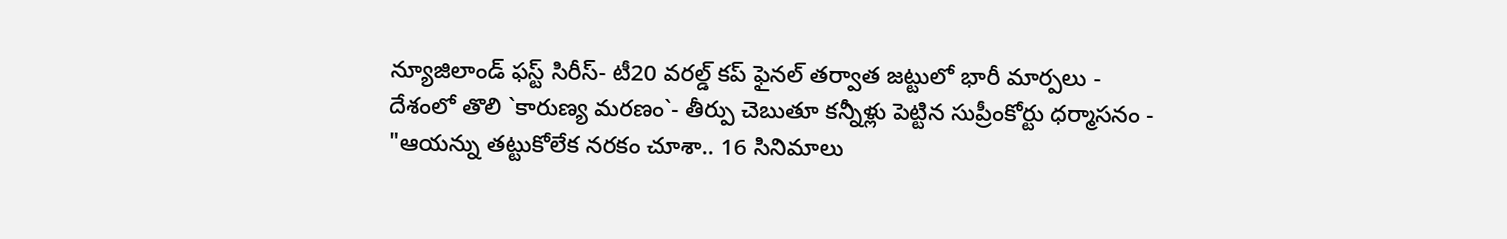న్యూజిలాండ్ ఫస్ట్ సిరీస్- టీ20 వరల్డ్ కప్ ఫైనల్ తర్వాత జట్టులో భారీ మార్పలు -
దేశంలో తొలి `కారుణ్య మరణం`- తీర్పు చెబుతూ కన్నీళ్లు పెట్టిన సుప్రీంకోర్టు ధర్మాసనం -
"ఆయన్ను తట్టుకోలేక నరకం చూశా.. 16 సినిమాలు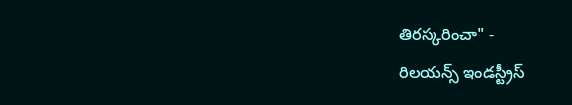తిరస్కరించా" -
రిలయన్స్ ఇండస్ట్రీస్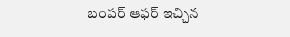బంపర్ ఆఫర్ ఇచ్చిన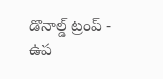డొనాల్డ్ ట్రంప్ -
ఉప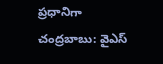ప్రధానిగా చంద్రబాబు: వైఎస్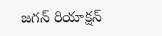జగన్ రియాక్షన్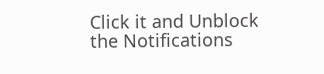Click it and Unblock the Notifications